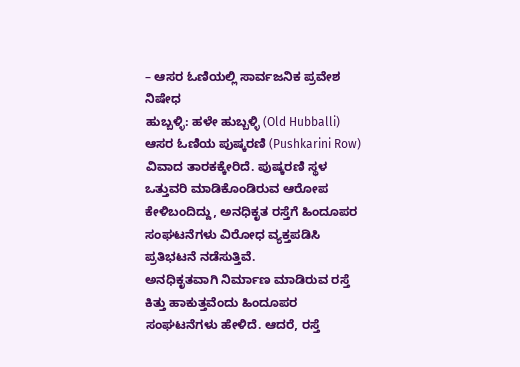– ಆಸರ ಓಣಿಯಲ್ಲಿ ಸಾರ್ವಜನಿಕ ಪ್ರವೇಶ ನಿಷೇಧ
ಹುಬ್ಬಳ್ಳಿ: ಹಳೇ ಹುಬ್ಬಳ್ಳಿ (Old Hubballi) ಆಸರ ಓಣಿಯ ಪುಷ್ಕರಣಿ (Pushkarini Row) ವಿವಾದ ತಾರಕಕ್ಕೇರಿದೆ. ಪುಷ್ಕರಣಿ ಸ್ಥಳ ಒತ್ತುವರಿ ಮಾಡಿಕೊಂಡಿರುವ ಆರೋಪ ಕೇಳಿಬಂದಿದ್ದು, ಅನಧಿಕೃತ ರಸ್ತೆಗೆ ಹಿಂದೂಪರ ಸಂಘಟನೆಗಳು ವಿರೋಧ ವ್ಯಕ್ತಪಡಿಸಿ ಪ್ರತಿಭಟನೆ ನಡೆಸುತ್ತಿವೆ.
ಅನಧಿಕೃತವಾಗಿ ನಿರ್ಮಾಣ ಮಾಡಿರುವ ರಸ್ತೆ ಕಿತ್ತು ಹಾಕುತ್ತವೆಂದು ಹಿಂದೂಪರ ಸಂಘಟನೆಗಳು ಹೇಳಿದೆ. ಆದರೆ, ರಸ್ತೆ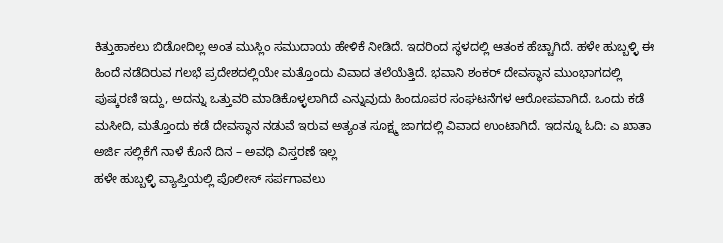ಕಿತ್ತುಹಾಕಲು ಬಿಡೋದಿಲ್ಲ ಅಂತ ಮುಸ್ಲಿಂ ಸಮುದಾಯ ಹೇಳಿಕೆ ನೀಡಿದೆ. ಇದರಿಂದ ಸ್ಥಳದಲ್ಲಿ ಆತಂಕ ಹೆಚ್ಚಾಗಿದೆ. ಹಳೇ ಹುಬ್ಬಳ್ಳಿ ಈ ಹಿಂದೆ ನಡೆದಿರುವ ಗಲಭೆ ಪ್ರದೇಶದಲ್ಲಿಯೇ ಮತ್ತೊಂದು ವಿವಾದ ತಲೆಯೆತ್ತಿದೆ. ಭವಾನಿ ಶಂಕರ್ ದೇವಸ್ಥಾನ ಮುಂಭಾಗದಲ್ಲಿ ಪುಷ್ಕರಣಿ ಇದ್ದು, ಅದನ್ನು ಒತ್ತುವರಿ ಮಾಡಿಕೊಳ್ಳಲಾಗಿದೆ ಎನ್ನುವುದು ಹಿಂದೂಪರ ಸಂಘಟನೆಗಳ ಆರೋಪವಾಗಿದೆ. ಒಂದು ಕಡೆ ಮಸೀದಿ, ಮತ್ತೊಂದು ಕಡೆ ದೇವಸ್ಥಾನ ನಡುವೆ ಇರುವ ಅತ್ಯಂತ ಸೂಕ್ಷ್ಮ ಜಾಗದಲ್ಲಿ ವಿವಾದ ಉಂಟಾಗಿದೆ. ಇದನ್ನೂ ಓದಿ: ಎ ಖಾತಾ ಅರ್ಜಿ ಸಲ್ಲಿಕೆಗೆ ನಾಳೆ ಕೊನೆ ದಿನ – ಅವಧಿ ವಿಸ್ತರಣೆ ಇಲ್ಲ
ಹಳೇ ಹುಬ್ಬಳ್ಳಿ ವ್ಯಾಪ್ತಿಯಲ್ಲಿ ಪೊಲೀಸ್ ಸರ್ಪಗಾವಲು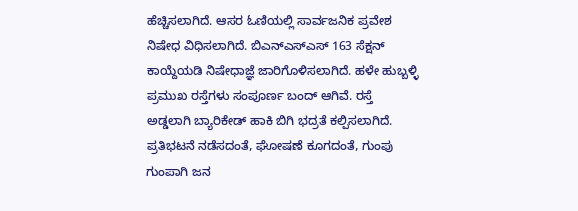ಹೆಚ್ಚಿಸಲಾಗಿದೆ. ಆಸರ ಓಣಿಯಲ್ಲಿ ಸಾರ್ವಜನಿಕ ಪ್ರವೇಶ ನಿಷೇಧ ವಿಧಿಸಲಾಗಿದೆ. ಬಿಎನ್ಎಸ್ಎಸ್ 163 ಸೆಕ್ಷನ್ ಕಾಯ್ದೆಯಡಿ ನಿಷೇಧಾಜ್ಞೆ ಜಾರಿಗೊಳಿಸಲಾಗಿದೆ. ಹಳೇ ಹುಬ್ಬಳ್ಳಿ ಪ್ರಮುಖ ರಸ್ತೆಗಳು ಸಂಪೂರ್ಣ ಬಂದ್ ಆಗಿವೆ. ರಸ್ತೆ ಅಡ್ಡಲಾಗಿ ಬ್ಯಾರಿಕೇಡ್ ಹಾಕಿ ಬಿಗಿ ಭದ್ರತೆ ಕಲ್ಪಿಸಲಾಗಿದೆ. ಪ್ರತಿಭಟನೆ ನಡೆಸದಂತೆ, ಘೋಷಣೆ ಕೂಗದಂತೆ, ಗುಂಪು ಗುಂಪಾಗಿ ಜನ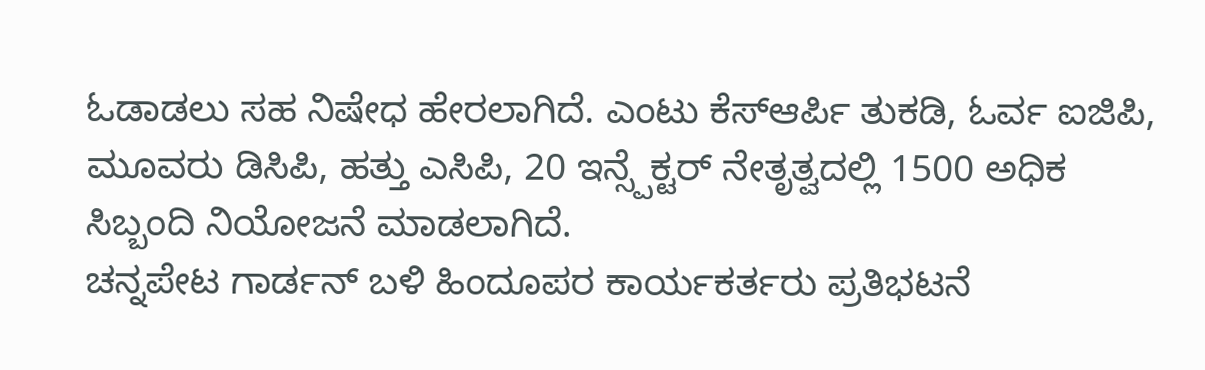ಓಡಾಡಲು ಸಹ ನಿಷೇಧ ಹೇರಲಾಗಿದೆ. ಎಂಟು ಕೆಸ್ಆರ್ಪಿ ತುಕಡಿ, ಓರ್ವ ಐಜಿಪಿ, ಮೂವರು ಡಿಸಿಪಿ, ಹತ್ತು ಎಸಿಪಿ, 20 ಇನ್ಸ್ಪೆಕ್ಟರ್ ನೇತೃತ್ವದಲ್ಲಿ 1500 ಅಧಿಕ ಸಿಬ್ಬಂದಿ ನಿಯೋಜನೆ ಮಾಡಲಾಗಿದೆ.
ಚನ್ನಪೇಟ ಗಾರ್ಡನ್ ಬಳಿ ಹಿಂದೂಪರ ಕಾರ್ಯಕರ್ತರು ಪ್ರತಿಭಟನೆ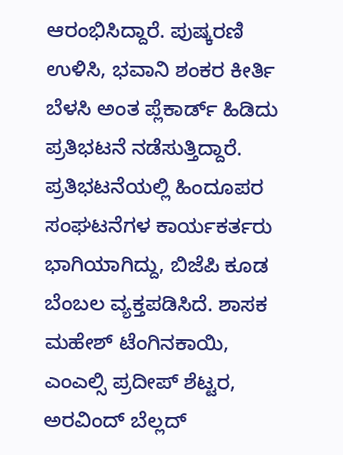ಆರಂಭಿಸಿದ್ದಾರೆ. ಪುಷ್ಕರಣಿ ಉಳಿಸಿ, ಭವಾನಿ ಶಂಕರ ಕೀರ್ತಿ ಬೆಳಸಿ ಅಂತ ಪ್ಲೆಕಾರ್ಡ್ ಹಿಡಿದು ಪ್ರತಿಭಟನೆ ನಡೆಸುತ್ತಿದ್ದಾರೆ. ಪ್ರತಿಭಟನೆಯಲ್ಲಿ ಹಿಂದೂಪರ ಸಂಘಟನೆಗಳ ಕಾರ್ಯಕರ್ತರು ಭಾಗಿಯಾಗಿದ್ದು, ಬಿಜೆಪಿ ಕೂಡ ಬೆಂಬಲ ವ್ಯಕ್ತಪಡಿಸಿದೆ. ಶಾಸಕ ಮಹೇಶ್ ಟೆಂಗಿನಕಾಯಿ, ಎಂಎಲ್ಸಿ ಪ್ರದೀಪ್ ಶೆಟ್ಟರ, ಅರವಿಂದ್ ಬೆಲ್ಲದ್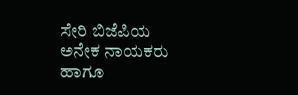ಸೇರಿ ಬಿಜೆಪಿಯ ಅನೇಕ ನಾಯಕರು ಹಾಗೂ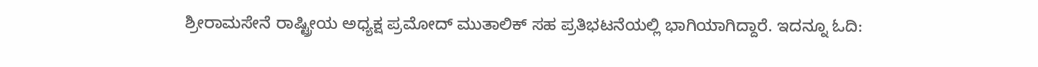ಶ್ರೀರಾಮಸೇನೆ ರಾಷ್ಟ್ರೀಯ ಅಧ್ಯಕ್ಷ ಪ್ರಮೋದ್ ಮುತಾಲಿಕ್ ಸಹ ಪ್ರತಿಭಟನೆಯಲ್ಲಿ ಭಾಗಿಯಾಗಿದ್ದಾರೆ. ಇದನ್ನೂ ಓದಿ: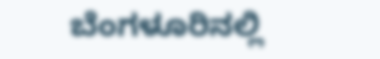ಬೆಂಗಳೂರಿನಲ್ಲಿ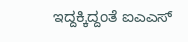ಇದ್ದಕ್ಕಿದ್ದಂತೆ ಐಎಎಸ್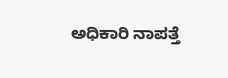ಅಧಿಕಾರಿ ನಾಪತ್ತೆ